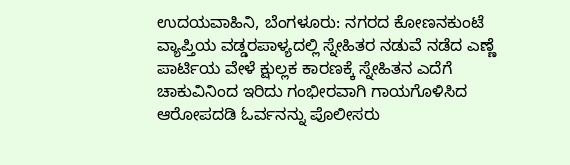ಉದಯವಾಹಿನಿ, ಬೆಂಗಳೂರು: ನಗರದ ಕೋಣನಕುಂಟೆ ವ್ಯಾಪ್ತಿಯ ವಡ್ಡರಪಾಳ್ಯದಲ್ಲಿ ಸ್ನೇಹಿತರ ನಡುವೆ ನಡೆದ ಎಣ್ಣೆ ಪಾರ್ಟಿಯ ವೇಳೆ ಕ್ಷುಲ್ಲಕ ಕಾರಣಕ್ಕೆ ಸ್ನೇಹಿತನ ಎದೆಗೆ ಚಾಕುವಿನಿಂದ ಇರಿದು ಗಂಭೀರವಾಗಿ ಗಾಯಗೊಳಿಸಿದ ಆರೋಪದಡಿ ಓರ್ವನನ್ನು ಪೊಲೀಸರು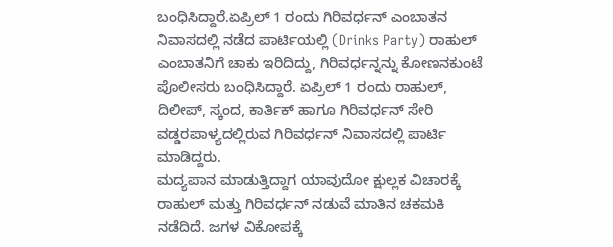ಬಂಧಿಸಿದ್ದಾರೆ.ಏಪ್ರಿಲ್ 1 ರಂದು ಗಿರಿವರ್ಧನ್ ಎಂಬಾತನ ನಿವಾಸದಲ್ಲಿ ನಡೆದ ಪಾರ್ಟಿಯಲ್ಲಿ (Drinks Party) ರಾಹುಲ್ ಎಂಬಾತನಿಗೆ ಚಾಕು ಇರಿದಿದ್ದು, ಗಿರಿವರ್ಧನ್ನನ್ನು ಕೋಣನಕುಂಟೆ ಪೊಲೀಸರು ಬಂಧಿಸಿದ್ದಾರೆ. ಏಪ್ರಿಲ್ 1 ರಂದು ರಾಹುಲ್, ದಿಲೀಪ್, ಸ್ಕಂದ, ಕಾರ್ತಿಕ್ ಹಾಗೂ ಗಿರಿವರ್ಧನ್ ಸೇರಿ ವಡ್ಡರಪಾಳ್ಯದಲ್ಲಿರುವ ಗಿರಿವರ್ಧನ್ ನಿವಾಸದಲ್ಲಿ ಪಾರ್ಟಿ ಮಾಡಿದ್ದರು.
ಮದ್ಯಪಾನ ಮಾಡುತ್ತಿದ್ದಾಗ ಯಾವುದೋ ಕ್ಷುಲ್ಲಕ ವಿಚಾರಕ್ಕೆ ರಾಹುಲ್ ಮತ್ತು ಗಿರಿವರ್ಧನ್ ನಡುವೆ ಮಾತಿನ ಚಕಮಕಿ ನಡೆದಿದೆ. ಜಗಳ ವಿಕೋಪಕ್ಕೆ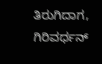ತಿರುಗಿದಾಗ, ಗಿರಿವರ್ಧನ್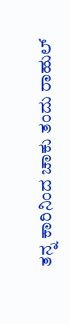ತನ್ನ ಕಾರಿನಿಂದ ಚಾಕು ತಂದು ರಾಹುಲ್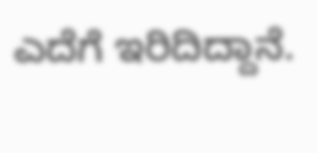ಎದೆಗೆ ಇರಿದಿದ್ದಾನೆ.